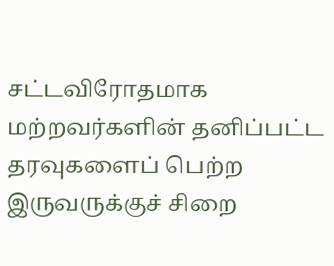சட்டவிரோதமாக மற்றவர்களின் தனிப்பட்ட தரவுகளைப் பெற்ற இருவருக்குச் சிறை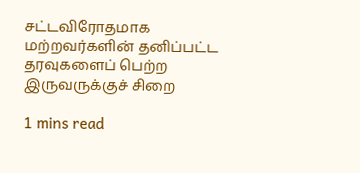சட்டவிரோதமாக மற்றவர்களின் தனிப்பட்ட தரவுகளைப் பெற்ற இருவருக்குச் சிறை

1 mins read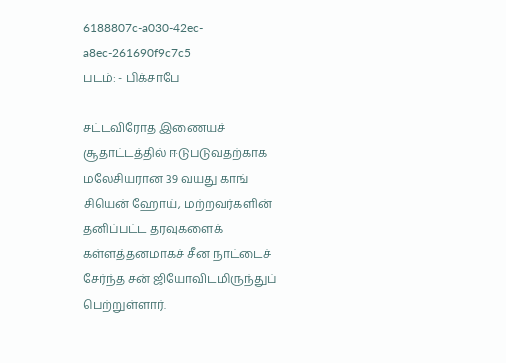6188807c-a030-42ec-a8ec-261690f9c7c5
படம்: - பிக்சாபே

சட்டவிரோத இணையச் சூதாட்டத்தில் ஈடுபடுவதற்காக மலேசியரான 39 வயது காங் சியென் ஹோய், மற்றவர்களின் தனிப்பட்ட தரவுகளைக் கள்ளத்தனமாகச் சீன நாட்டைச் சேர்ந்த சன் ஜியோவிடமிருந்துப் பெற்றுள்ளார்.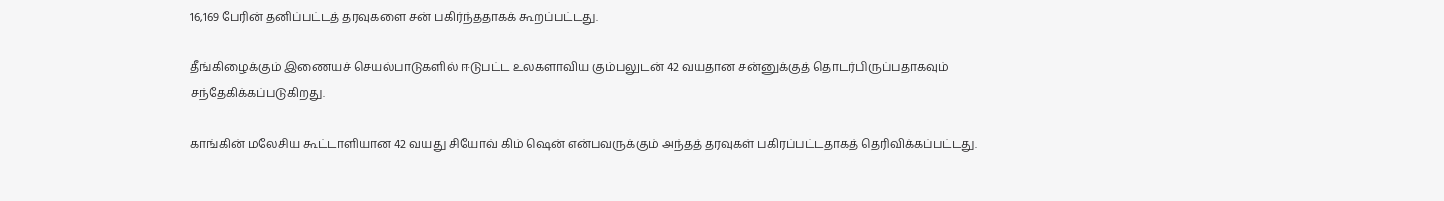16,169 பேரின் தனிப்பட்டத் தரவுகளை சன் பகிர்ந்ததாகக் கூறப்பட்டது.

தீங்கிழைக்கும் இணையச் செயல்பாடுகளில் ஈடுபட்ட உலகளாவிய கும்பலுடன் 42 வயதான சன்னுக்குத் தொடர்பிருப்பதாகவும் சந்தேகிக்கப்படுகிறது.

காங்கின் மலேசிய கூட்டாளியான 42 வயது சியோவ் கிம் ஷென் என்பவருக்கும் அந்தத் தரவுகள் பகிரப்பட்டதாகத் தெரிவிக்கப்பட்டது.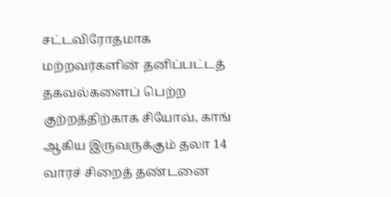சட்டவிரோதமாக மற்றவர்களின் தனிப்பட்டத் தகவல்களைப் பெற்ற குற்றத்திற்காக சியோவ், காங் ஆகிய இருவருக்கும் தலா 14 வாரச் சிறைத் தண்டனை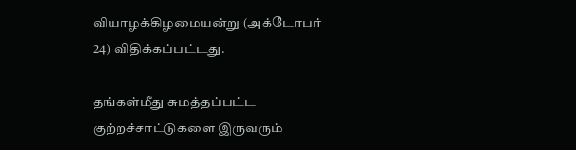வியாழக்கிழமையன்று (அக்டோபர் 24) விதிக்கப்பட்டது.

தங்கள்மீது சுமத்தப்பட்ட குற்றச்சாட்டுகளை இருவரும்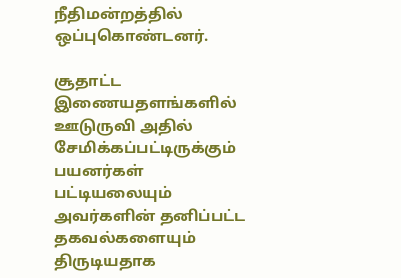நீதிமன்றத்தில் ஒப்புகொண்டனர்.

சூதாட்ட இணையதளங்களில் ஊடுருவி அதில் சேமிக்கப்பட்டிருக்கும் பயனர்கள் பட்டியலையும் அவர்களின் தனிப்பட்ட தகவல்களையும் திருடியதாக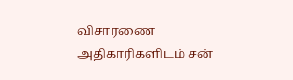விசாரணை அதிகாரிகளிடம் சன்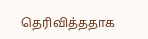தெரிவித்ததாக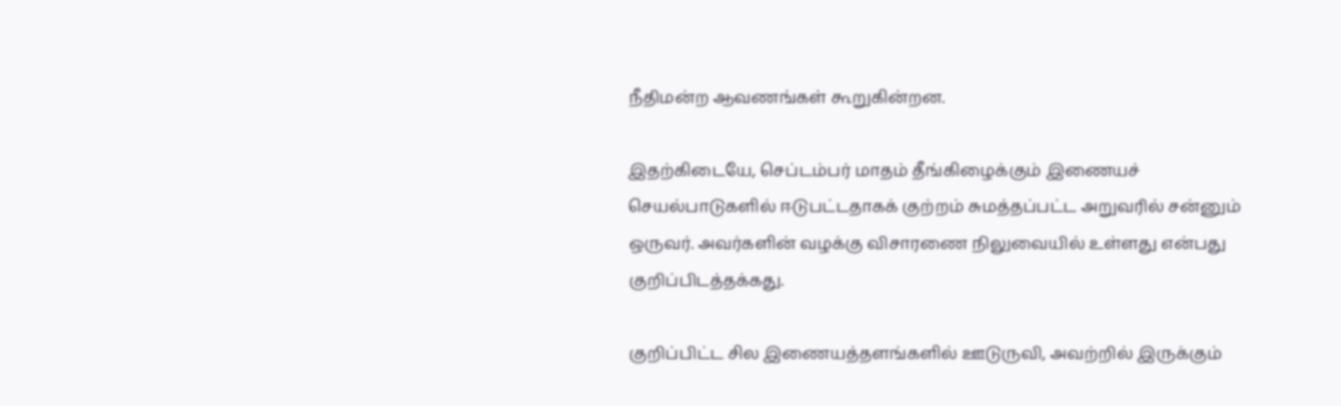நீதிமன்ற ஆவணங்கள் கூறுகின்றன.

இதற்கிடையே, செப்டம்பர் மாதம் தீங்கிழைக்கும் இணையச் செயல்பாடுகளில் ஈடுபட்டதாகக் குற்றம் சுமத்தப்பட்ட அறுவரில் சன்னும் ஒருவர். அவர்களின் வழக்கு விசாரணை நிலுவையில் உள்ளது என்பது குறிப்பிடத்தக்கது.

குறிப்பிட்ட சில இணையத்தளங்களில் ஊடுருவி, அவற்றில் இருக்கும்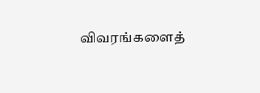விவரங்களைத்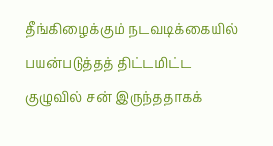தீங்கிழைக்கும் நடவடிக்கையில் பயன்படுத்தத் திட்டமிட்ட குழுவில் சன் இருந்ததாகக்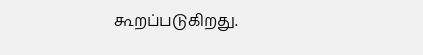கூறப்படுகிறது.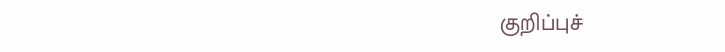குறிப்புச்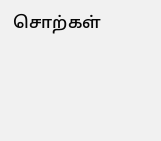சொற்கள்